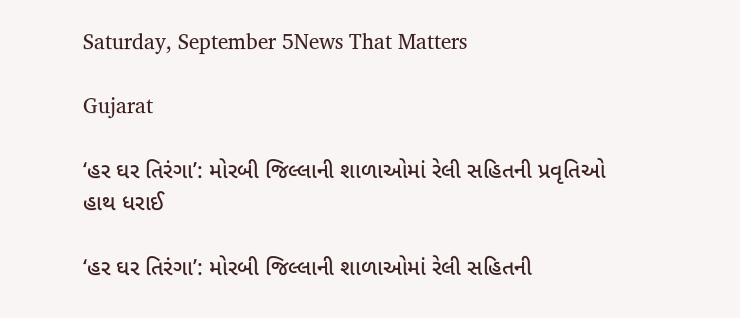Saturday, September 5News That Matters

Gujarat

‘હર ઘર તિરંગા’: મોરબી જિલ્લાની શાળાઓમાં રેલી સહિતની પ્રવૃતિઓ હાથ ધરાઈ

‘હર ઘર તિરંગા’: મોરબી જિલ્લાની શાળાઓમાં રેલી સહિતની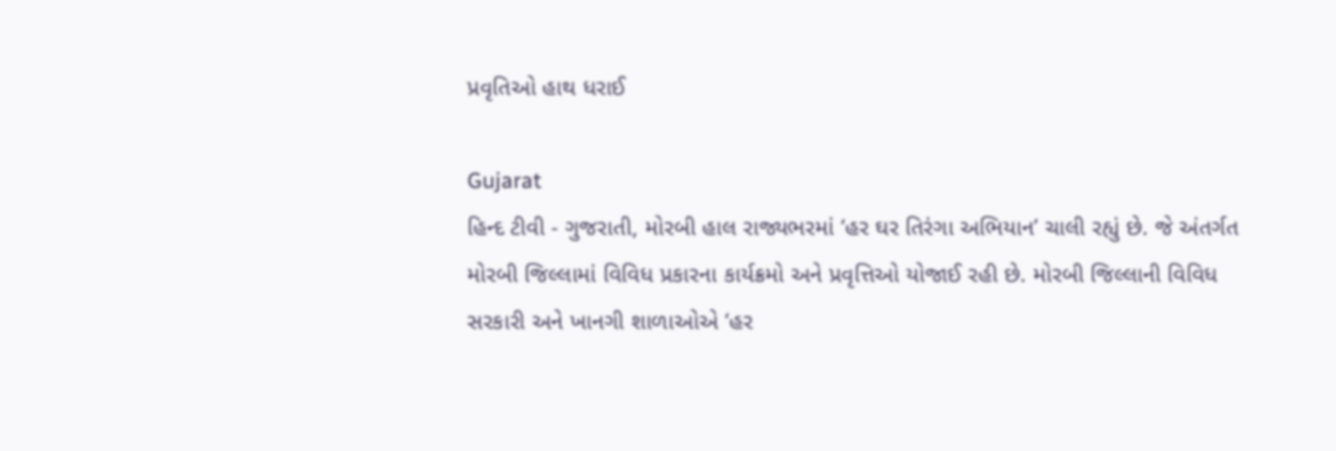પ્રવૃતિઓ હાથ ધરાઈ

Gujarat
હિન્દ ટીવી - ગુજરાતી, મોરબી હાલ રાજ્યભરમાં ‘હર ઘર તિરંગા અભિયાન’ ચાલી રહ્યું છે. જે અંતર્ગત મોરબી જિલ્લામાં વિવિધ પ્રકારના કાર્યક્રમો અને પ્રવૃત્તિઓ યોજાઈ રહી છે. મોરબી જિલ્લાની વિવિધ સરકારી અને ખાનગી શાળાઓએ ‘હર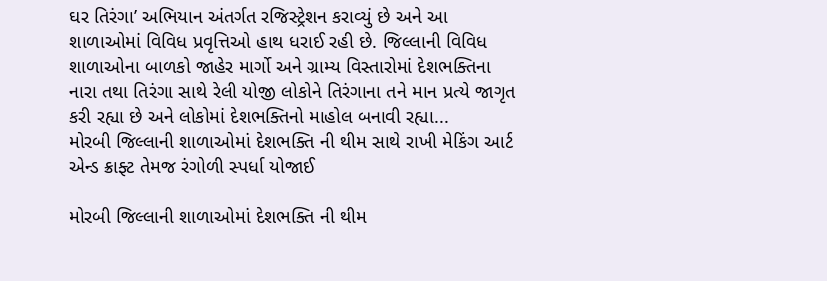ઘર તિરંગા’ અભિયાન અંતર્ગત રજિસ્ટ્રેશન કરાવ્યું છે અને આ શાળાઓમાં વિવિધ પ્રવૃત્તિઓ હાથ ધરાઈ રહી છે. જિલ્લાની વિવિધ શાળાઓના બાળકો જાહેર માર્ગો અને ગ્રામ્ય વિસ્તારોમાં દેશભક્તિના નારા તથા તિરંગા સાથે રેલી યોજી લોકોને તિરંગાના તને માન પ્રત્યે જાગૃત કરી રહ્યા છે અને લોકોમાં દેશભક્તિનો માહોલ બનાવી રહ્યા...
મોરબી જિલ્લાની શાળાઓમાં દેશભક્તિ ની થીમ સાથે રાખી મેકિંગ આર્ટ એન્ડ ક્રાફ્ટ તેમજ રંગોળી સ્પર્ધા યોજાઈ

મોરબી જિલ્લાની શાળાઓમાં દેશભક્તિ ની થીમ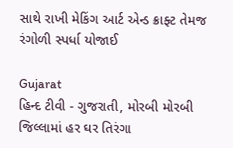સાથે રાખી મેકિંગ આર્ટ એન્ડ ક્રાફ્ટ તેમજ રંગોળી સ્પર્ધા યોજાઈ

Gujarat
હિન્દ ટીવી - ગુજરાતી, મોરબી મોરબી જિલ્લામાં હર ઘર તિરંગા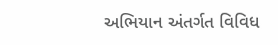અભિયાન અંતર્ગત વિવિધ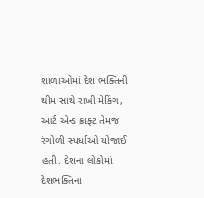શાળાઓમાં દેશ ભક્તિની થીમ સાથે રાખી મેકિંગ, આર્ટ એન્ડ ક્રાફ્ટ તેમજ રંગોળી સ્પર્ધાઓ યોજાઈ હતી. દેશના લોકોમાં દેશભક્તિના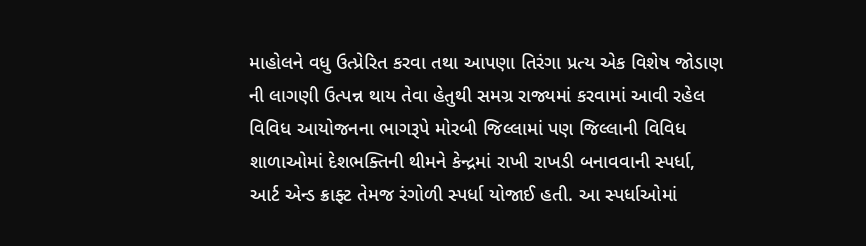માહોલને વધુ ઉત્પ્રેરિત કરવા તથા આપણા તિરંગા પ્રત્ય એક વિશેષ જોડાણ ની લાગણી ઉત્પન્ન થાય તેવા હેતુથી સમગ્ર રાજ્યમાં કરવામાં આવી રહેલ વિવિધ આયોજનના ભાગરૂપે મોરબી જિલ્લામાં પણ જિલ્લાની વિવિધ શાળાઓમાં દેશભક્તિની થીમને કેન્દ્રમાં રાખી રાખડી બનાવવાની સ્પર્ધા, આર્ટ એન્ડ ક્રાફ્ટ તેમજ રંગોળી સ્પર્ધા યોજાઈ હતી. આ સ્પર્ધાઓમાં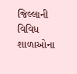જિલ્લાની વિવિધ શાળાઓના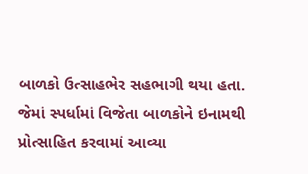બાળકો ઉત્સાહભેર સહભાગી થયા હતા. જેમાં સ્પર્ધામાં વિજેતા બાળકોને ઇનામથી પ્રોત્સાહિત કરવામાં આવ્યા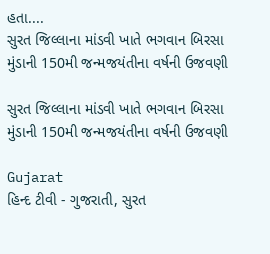હતા....
સુરત જિલ્લાના માંડવી ખાતે ભગવાન બિરસા મુંડાની 150મી જન્મજયંતીના વર્ષની ઉજવણી

સુરત જિલ્લાના માંડવી ખાતે ભગવાન બિરસા મુંડાની 150મી જન્મજયંતીના વર્ષની ઉજવણી

Gujarat
હિન્દ ટીવી - ગુજરાતી, સુરત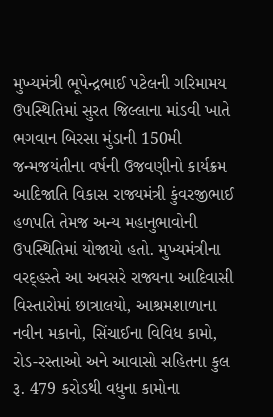મુખ્યમંત્રી ભૂપેન્દ્રભાઈ પટેલની ગરિમામય ઉપસ્થિતિમાં સુરત જિલ્લાના માંડવી ખાતે ભગવાન બિરસા મુંડાની 150મી જન્મજયંતીના વર્ષની ઉજવણીનો કાર્યક્રમ આદિજાતિ વિકાસ રાજ્યમંત્રી કુંવરજીભાઈ હળપતિ તેમજ અન્ય મહાનુભાવોની ઉપસ્થિતિમાં યોજાયો હતો. મુખ્યમંત્રીના વરદ્હસ્તે આ અવસરે રાજ્યના આદિવાસી વિસ્તારોમાં છાત્રાલયો, આશ્રમશાળાના નવીન મકાનો, સિંચાઈના વિવિધ કામો, રોડ-રસ્તાઓ અને આવાસો સહિતના કુલ રૂ. 479 કરોડથી વધુના કામોના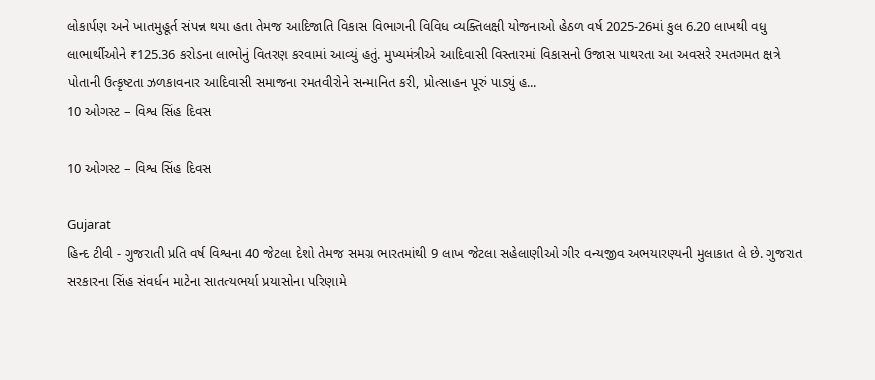લોકાર્પણ અને ખાતમુહૂર્ત સંપન્ન થયા હતા તેમજ આદિજાતિ વિકાસ વિભાગની વિવિધ વ્યક્તિલક્ષી યોજનાઓ હેઠળ વર્ષ 2025-26માં કુલ 6.20 લાખથી વધુ લાભાર્થીઓને ₹125.36 કરોડના લાભોનું વિતરણ કરવામાં આવ્યું હતું. મુખ્યમંત્રીએ આદિવાસી વિસ્તારમાં વિકાસનો ઉજાસ પાથરતા આ અવસરે રમતગમત ક્ષત્રે પોતાની ઉત્કૃષ્ટતા ઝળકાવનાર આદિવાસી સમાજના રમતવીરોને સન્માનિત કરી, પ્રોત્સાહન પૂરું પાડ્યું હ...
10 ઓગસ્ટ – વિશ્વ સિંહ દિવસ

10 ઓગસ્ટ – વિશ્વ સિંહ દિવસ

Gujarat
હિન્દ ટીવી - ગુજરાતી પ્રતિ વર્ષ વિશ્વના 40 જેટલા દેશો તેમજ સમગ્ર ભારતમાંથી 9 લાખ જેટલા સહેલાણીઓ ગીર વન્યજીવ અભયારણ્યની મુલાકાત લે છે. ગુજરાત સરકારના સિંહ સંવર્ધન માટેના સાતત્યભર્યા પ્રયાસોના પરિણામે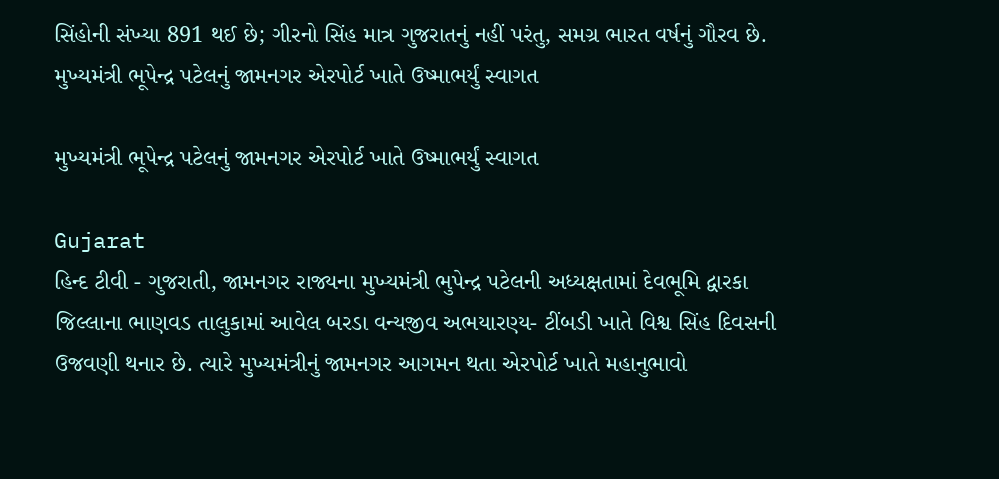સિંહોની સંખ્યા 891 થઈ છે; ગીરનો સિંહ માત્ર ગુજરાતનું નહીં પરંતુ, સમગ્ર ભારત વર્ષનું ગૌરવ છે.
મુખ્યમંત્રી ભૂપેન્દ્ર પટેલનું જામનગર એરપોર્ટ ખાતે ઉષ્માભર્યું સ્વાગત

મુખ્યમંત્રી ભૂપેન્દ્ર પટેલનું જામનગર એરપોર્ટ ખાતે ઉષ્માભર્યું સ્વાગત

Gujarat
હિન્દ ટીવી - ગુજરાતી, જામનગર રાજ્યના મુખ્યમંત્રી ભુપેન્દ્ર પટેલની અધ્યક્ષતામાં દેવભૂમિ દ્વારકા જિલ્લાના ભાણવડ તાલુકામાં આવેલ બરડા વન્યજીવ અભયારણ્ય- ટીંબડી ખાતે વિશ્વ સિંહ દિવસની ઉજવણી થનાર છે. ત્યારે મુખ્યમંત્રીનું જામનગર આગમન થતા એરપોર્ટ ખાતે મહાનુભાવો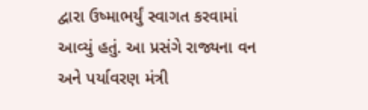દ્વારા ઉષ્માભર્યું સ્વાગત કરવામાં આવ્યું હતું. આ પ્રસંગે રાજ્યના વન અને પર્યાવરણ મંત્રી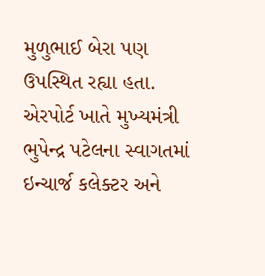મુળુભાઈ બેરા પણ ઉપસ્થિત રહ્યા હતા. એરપોર્ટ ખાતે મુખ્યમંત્રી ભુપેન્દ્ર પટેલના સ્વાગતમાં ઇન્ચાર્જ કલેક્ટર અને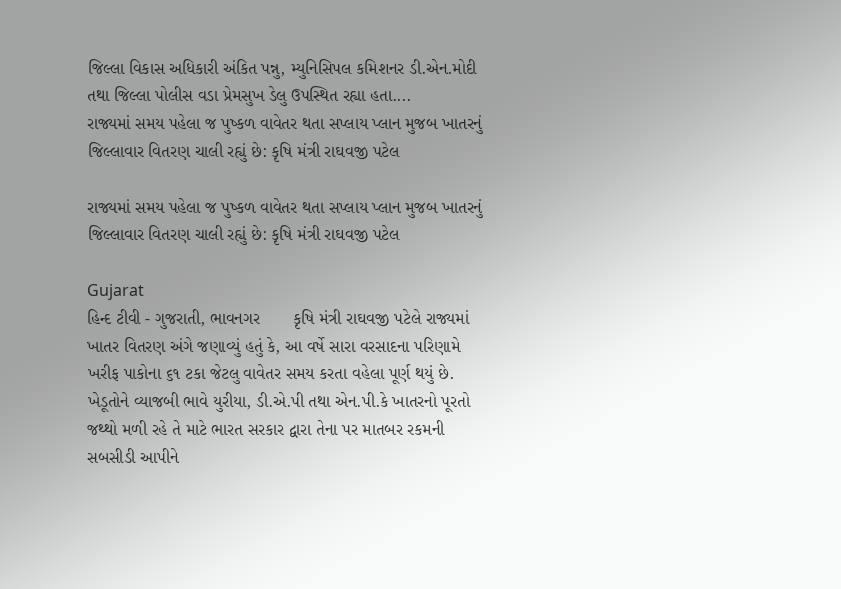જિલ્લા વિકાસ અધિકારી અંકિત પન્નુ, મ્યુનિસિપલ કમિશનર ડી.એન.મોદી તથા જિલ્લા પોલીસ વડા પ્રેમસુખ ડેલુ ઉપસ્થિત રહ્યા હતા....
રાજ્યમાં સમય પહેલા જ પુષ્કળ વાવેતર થતા સપ્લાય પ્લાન મુજબ ખાતરનું જિલ્લાવાર વિતરણ ચાલી રહ્યું છે: કૃષિ મંત્રી રાઘવજી પટેલ

રાજ્યમાં સમય પહેલા જ પુષ્કળ વાવેતર થતા સપ્લાય પ્લાન મુજબ ખાતરનું જિલ્લાવાર વિતરણ ચાલી રહ્યું છે: કૃષિ મંત્રી રાઘવજી પટેલ

Gujarat
હિન્દ ટીવી - ગુજરાતી, ભાવનગર       કૃષિ મંત્રી રાઘવજી પટેલે રાજ્યમાં ખાતર વિતરણ અંગે જણાવ્યું હતું કે, આ વર્ષે સારા વરસાદના પરિણામે ખરીફ પાકોના ૬૧ ટકા જેટલુ વાવેતર સમય કરતા વહેલા પૂર્ણ થયું છે. ખેડૂતોને વ્યાજબી ભાવે યુરીયા, ડી.એ.પી તથા એન.પી.કે ખાતરનો પૂરતો જથ્થો મળી રહે તે માટે ભારત સરકાર દ્વારા તેના પર માતબર રકમની સબસીડી આપીને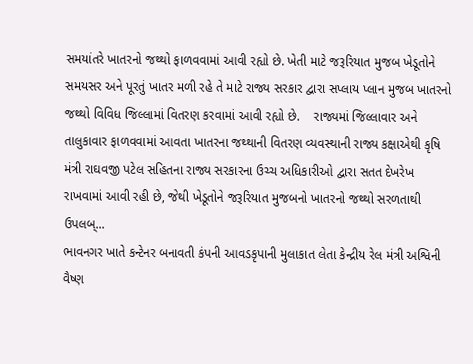સમયાંતરે ખાતરનો જથ્થો ફાળવવામાં આવી રહ્યો છે. ખેતી માટે જરૂરિયાત મુજબ ખેડૂતોને સમયસર અને પૂરતું ખાતર મળી રહે તે માટે રાજ્ય સરકાર દ્વારા સપ્લાય પ્લાન મુજબ ખાતરનો જથ્થો વિવિધ જિલ્લામાં વિતરણ કરવામાં આવી રહ્યો છે.    રાજ્યમાં જિલ્લાવાર અને તાલુકાવાર ફાળવવામાં આવતા ખાતરના જથ્થાની વિતરણ વ્યવસ્થાની રાજ્ય કક્ષાએથી કૃષિ મંત્રી રાઘવજી પટેલ સહિતના રાજ્ય સરકારના ઉચ્ચ અધિકારીઓ દ્વારા સતત દેખરેખ રાખવામાં આવી રહી છે, જેથી ખેડૂતોને જરૂરિયાત મુજબનો ખાતરનો જથ્થો સરળતાથી ઉપલબ્...
ભાવનગર ખાતે કન્ટેનર બનાવતી કંપની આવડકૃપાની મુલાકાત લેતા કેન્દ્રીય રેલ મંત્રી અશ્વિની વૈષ્ણ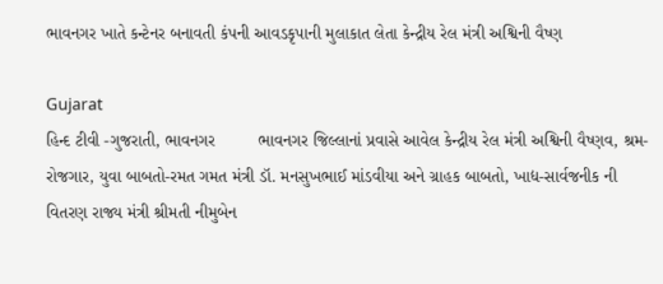ભાવનગર ખાતે કન્ટેનર બનાવતી કંપની આવડકૃપાની મુલાકાત લેતા કેન્દ્રીય રેલ મંત્રી અશ્વિની વૈષ્ણ

Gujarat
હિન્દ ટીવી -ગુજરાતી, ભાવનગર         ભાવનગર જિલ્લાનાં પ્રવાસે આવેલ કેન્દ્રીય રેલ મંત્રી અશ્વિની વૈષ્ણવ, શ્રમ-રોજગાર, યુવા બાબતો-રમત ગમત મંત્રી ડૉ. મનસુખભાઈ માંડવીયા અને ગ્રાહક બાબતો, ખાદ્ય-સાર્વજનીક ની વિતરણ રાજ્ય મંત્રી શ્રીમતી નીમુબેન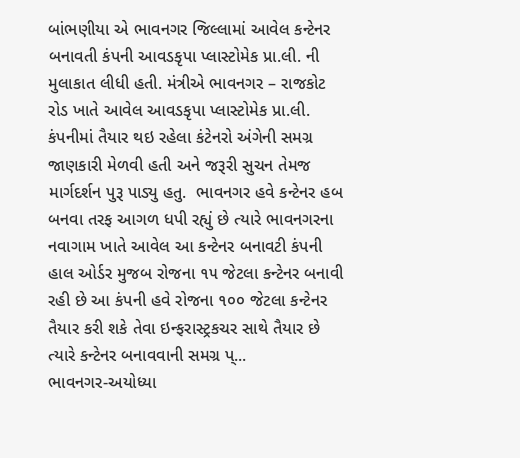બાંભણીયા એ ભાવનગર જિલ્લામાં આવેલ કન્ટેનર બનાવતી કંપની આવડકૃપા પ્લાસ્ટોમેક પ્રા.લી. ની મુલાકાત લીધી હતી. મંત્રીએ ભાવનગર – રાજકોટ રોડ ખાતે આવેલ આવડકૃપા પ્લાસ્ટોમેક પ્રા.લી. કંપનીમાં તૈયાર થઇ રહેલા કંટેનરો અંગેની સમગ્ર જાણકારી મેળવી હતી અને જરૂરી સુચન તેમજ માર્ગદર્શન પુરૂ પાડ્યુ હતુ.  ભાવનગર હવે કન્ટેનર હબ બનવા તરફ આગળ ધપી રહ્યું છે ત્યારે ભાવનગરના નવાગામ ખાતે આવેલ આ કન્ટેનર બનાવટી કંપની હાલ ઓર્ડર મુજબ રોજના ૧૫ જેટલા કન્ટેનર બનાવી રહી છે આ કંપની હવે રોજના ૧૦૦ જેટલા કન્ટેનર તૈયાર કરી શકે તેવા ઇન્ફરાસ્ટ્રકચર સાથે તૈયાર છે ત્યારે કન્ટેનર બનાવવાની સમગ્ર પ્...
ભાવનગર-અયોધ્યા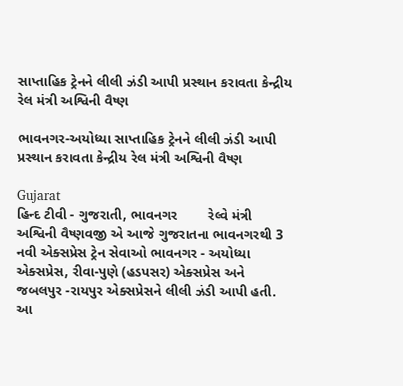સાપ્તાહિક ટ્રેનને લીલી ઝંડી આપી પ્રસ્થાન કરાવતા કેન્દ્રીય રેલ મંત્રી અશ્વિની વૈષ્ણ

ભાવનગર-અયોધ્યા સાપ્તાહિક ટ્રેનને લીલી ઝંડી આપી પ્રસ્થાન કરાવતા કેન્દ્રીય રેલ મંત્રી અશ્વિની વૈષ્ણ

Gujarat
હિન્દ ટીવી - ગુજરાતી, ભાવનગર        રેલ્વે મંત્રી અશ્વિની વૈષ્ણવજી એ આજે ગુજરાતના ભાવનગરથી 3 નવી એક્સપ્રેસ ટ્રેન સેવાઓ ભાવનગર - અયોધ્યા એક્સપ્રેસ, રીવા-પુણે (હડપસર) એક્સપ્રેસ અને જબલપુર -રાયપુર એક્સપ્રેસને લીલી ઝંડી આપી હતી. આ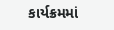કાર્યક્રમમાં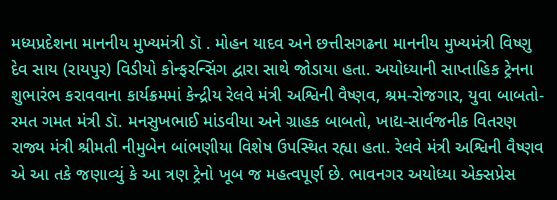મધ્યપ્રદેશના માનનીય મુખ્યમંત્રી ડૉ . મોહન યાદવ અને છત્તીસગઢના માનનીય મુખ્યમંત્રી વિષ્ણુ દેવ સાય (રાયપુર) વિડીયો કોન્ફરન્સિંગ દ્વારા સાથે જોડાયા હતા. અયોધ્યાની સાપ્તાહિક ટ્રેનના શુભારંભ કરાવવાના કાર્યક્રમમાં કેન્દ્રીય રેલવે મંત્રી અશ્વિની વૈષ્ણવ, શ્રમ-રોજગાર, યુવા બાબતો-રમત ગમત મંત્રી ડૉ. મનસુખભાઈ માંડવીયા અને ગ્રાહક બાબતો, ખાદ્ય-સાર્વજનીક વિતરણ રાજ્ય મંત્રી શ્રીમતી નીમુબેન બાંભણીયા વિશેષ ઉપસ્થિત રહ્યા હતા. રેલવે મંત્રી અશ્વિની વૈષ્ણવ એ આ તકે જણાવ્યું કે આ ત્રણ ટ્રેનો ખૂબ જ મહત્વપૂર્ણ છે. ભાવનગર અયોધ્યા એક્સપ્રેસ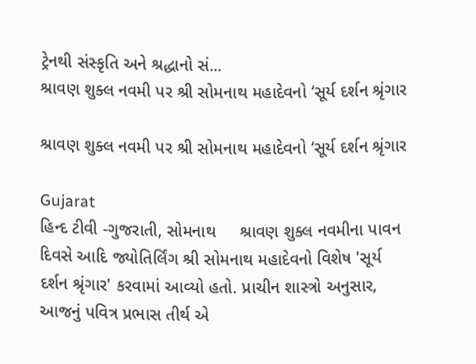ટ્રેનથી સંસ્કૃતિ અને શ્રદ્ધાનો સં...
શ્રાવણ શુક્લ નવમી પર શ્રી સોમનાથ મહાદેવનો ‘સૂર્ય દર્શન શ્રૃંગાર

શ્રાવણ શુક્લ નવમી પર શ્રી સોમનાથ મહાદેવનો ‘સૂર્ય દર્શન શ્રૃંગાર

Gujarat
હિન્દ ટીવી -ગુજરાતી, સોમનાથ     શ્રાવણ શુક્લ નવમીના પાવન દિવસે આદિ જ્યોતિર્લિંગ શ્રી સોમનાથ મહાદેવનો વિશેષ 'સૂર્ય દર્શન શ્રૃંગાર' કરવામાં આવ્યો હતો. પ્રાચીન શાસ્ત્રો અનુસાર, આજનું પવિત્ર પ્રભાસ તીર્થ એ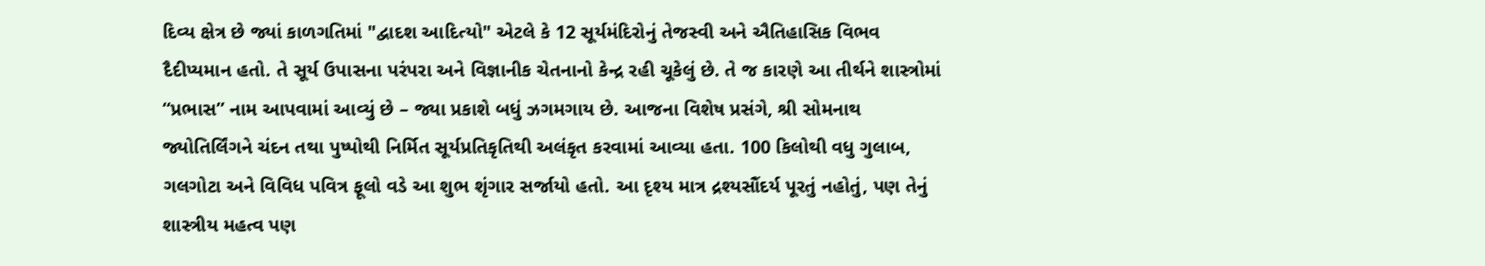દિવ્ય ક્ષેત્ર છે જ્યાં કાળગતિમાં "દ્વાદશ આદિત્યો" એટલે કે 12 સૂર્યમંદિરોનું તેજસ્વી અને ઐતિહાસિક વિભવ દૈદીપ્યમાન હતો. તે સૂર્ય ઉપાસના પરંપરા અને વિજ્ઞાનીક ચેતનાનો કેન્દ્ર રહી ચૂકેલું છે. તે જ કારણે આ તીર્થને શાસ્ત્રોમાં “પ્રભાસ” નામ આપવામાં આવ્યું છે – જ્યા પ્રકાશે બધું ઝગમગાય છે. આજના વિશેષ પ્રસંગે, શ્રી સોમનાથ જ્યોતિર્લિંગને ચંદન તથા પુષ્પોથી નિર્મિત સૂર્યપ્રતિકૃતિથી અલંકૃત કરવામાં આવ્યા હતા. 100 કિલોથી વધુ ગુલાબ, ગલગોટા અને વિવિધ પવિત્ર ફૂલો વડે આ શુભ શૃંગાર સર્જાયો હતો. આ દૃશ્ય માત્ર દ્રશ્યસૌંદર્ય પૂરતું નહોતું, પણ તેનું શાસ્ત્રીય મહત્વ પણ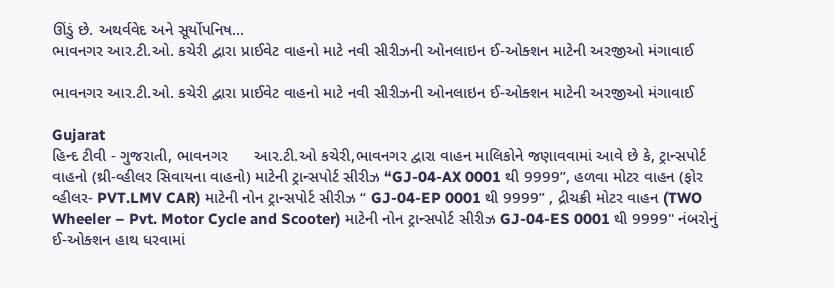ઊંડું છે. અથર્વવેદ અને સૂર્યોપનિષ...
ભાવનગર આર.ટી.ઓ. કચેરી દ્વારા પ્રાઈવેટ વાહનો માટે નવી સીરીઝની ઓનલાઇન ઈ-ઓક્શન માટેની અરજીઓ મંગાવાઈ

ભાવનગર આર.ટી.ઓ. કચેરી દ્વારા પ્રાઈવેટ વાહનો માટે નવી સીરીઝની ઓનલાઇન ઈ-ઓક્શન માટેની અરજીઓ મંગાવાઈ

Gujarat
હિન્દ ટીવી - ગુજરાતી, ભાવનગર      આર.ટી.ઓ કચેરી,ભાવનગર દ્વારા વાહન માલિકોને જણાવવામાં આવે છે કે, ટ્રાન્સપોર્ટ વાહનો (થ્રી-વ્હીલર સિવાયના વાહનો) માટેની ટ્રાન્સપોર્ટ સીરીઝ “GJ-04-AX 0001 થી 9999”, હળવા મોટર વાહન (ફોર વ્હીલર- PVT.LMV CAR) માટેની નોન ટ્રાન્સપોર્ટ સીરીઝ “ GJ-04-EP 0001 થી 9999” , દ્રીચક્રી મોટર વાહન (TWO Wheeler – Pvt. Motor Cycle and Scooter) માટેની નોન ટ્રાન્સપોર્ટ સીરીઝ GJ-04-ES 0001 થી 9999" નંબરોનું ઈ-ઓક્શન હાથ ધરવામાં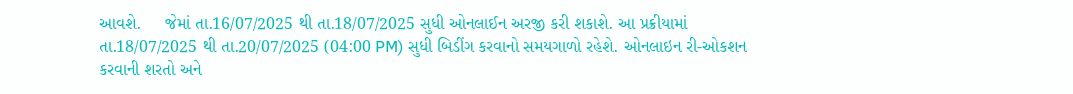આવશે.     જેમાં તા.16/07/2025 થી‌ તા.18/07/2025 સુધી ઓનલાઈન અરજી કરી શકાશે. આ પ્રક્રીયામાં તા.18/07/2025 થી તા.20/07/2025 (04:00 PM) સુધી બિડીંગ કરવાનો સમયગાળો રહેશે. ઓનલાઇન રી-ઓકશન કરવાની શરતો અને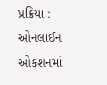પ્રક્રિયા :  ઓનલાઈન ઓકશનમાં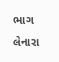ભાગ લેનારા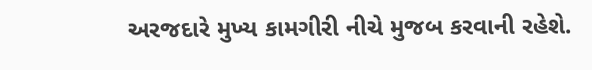અરજદારે મુખ્ય કામગીરી નીચે મુજબ કરવાની રહેશે.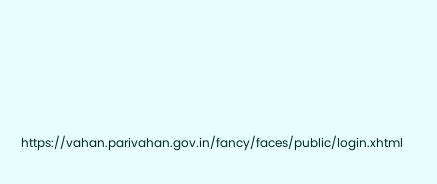https://vahan.parivahan.gov.in/fancy/faces/public/login.xhtml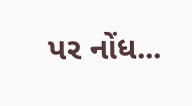પર નોંધ...